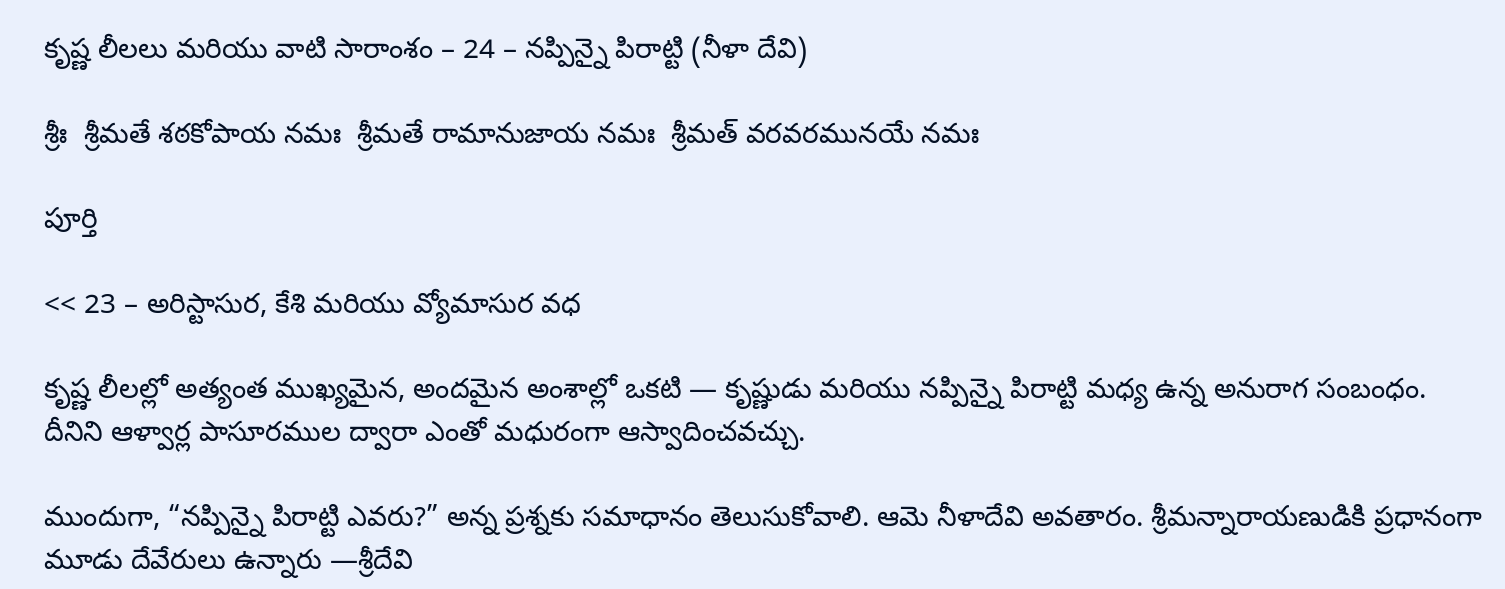కృష్ణ లీలలు మరియు వాటి సారాంశం – 24 – నప్పిన్నై పిరాట్టి (నీళా దేవి)

శ్రీః  శ్రీమతే శఠకోపాయ నమః  శ్రీమతే రామానుజాయ నమః  శ్రీమత్ వరవరమునయే నమః

పూర్తి

<< 23 – అరిస్టాసుర, కేశి మరియు వ్యోమాసుర వధ

కృష్ణ లీలల్లో అత్యంత ముఖ్యమైన, అందమైన అంశాల్లో ఒకటి — కృష్ణుడు మరియు నప్పిన్నై పిరాట్టి మధ్య ఉన్న అనురాగ సంబంధం. దీనిని ఆళ్వార్ల పాసూరముల ద్వారా ఎంతో మధురంగా ఆస్వాదించవచ్చు.

ముందుగా, “నప్పిన్నై పిరాట్టి ఎవరు?” అన్న ప్రశ్నకు సమాధానం తెలుసుకోవాలి. ఆమె నీళాదేవి అవతారం. శ్రీమన్నారాయణుడికి ప్రధానంగా మూడు దేవేరులు ఉన్నారు —శ్రీదేవి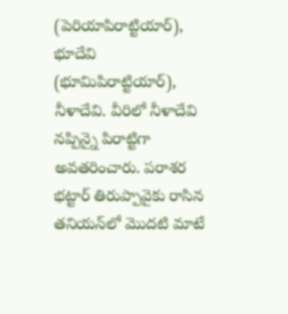(పెరియాపిరాట్టియార్), భూదేవి (భూమిపిరాట్టియార్), నీళాదేవి. వీరిలో నీళాదేవి నప్పిన్నై పిరాట్టిగా అవతరించారు. పరాశర భట్టార్ తిరుప్పావైకు రాసిన తనియన్‌లో మొదటి మాటే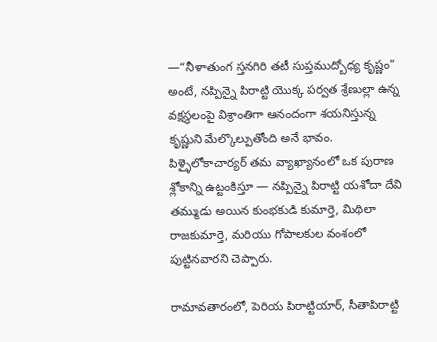—“నీళాతుంగ స్తనగిరి తటీ సుప్తముద్బోధ్య కృష్ణం” అంటే, నప్పిన్నై పిరాట్టి యొక్క పర్వత శ్రేణుల్లా ఉన్న వక్షస్థలంపై విశ్రాంతిగా ఆనందంగా శయనిస్తున్న కృష్ణుని మేల్కొల్పుతోంది అనే భావం. పిళ్ళైలోకాచార్యర్ తమ వ్యాఖ్యానంలో ఒక పురాణ శ్లోకాన్ని ఉట్టంకిస్తూ — నప్పిన్నై పిరాట్టి యశోదా దేవి తమ్ముడు అయిన కుంభకుడి కుమార్తె, మిథిలా రాజకుమార్తె, మరియు గోపాలకుల వంశంలో పుట్టినవారని చెప్పారు.

రామావతారంలో, పెరియ పిరాట్టియార్, సీతాపిరాట్టి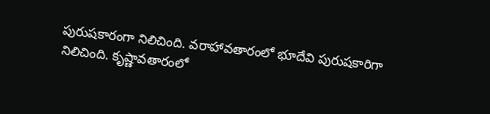పురుషకారంగా నిలిచింది. వరాహావతారంలో భూదేవి పురుషకారిగా నిలిచింది. కృష్ణావతారంలో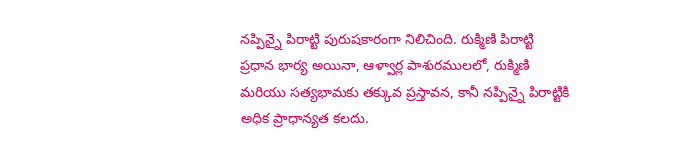నప్పిన్నై పిరాట్టి పురుషకారంగా నిలిచింది. రుక్మిణి పిరాట్టి ప్రధాన భార్య అయినా, ఆళ్వార్ల పాశురములలో, రుక్మిణి మరియు సత్యభామకు తక్కువ ప్రస్తావన, కానీ నప్పిన్నై పిరాట్టికి అధిక ప్రాధాన్యత కలదు.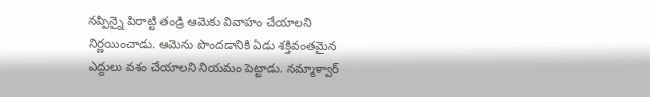నప్పిన్నై పిరాట్టి తండ్రి ఆమెకు వివాహం చేయాలని నిర్ణయించాడు. ఆమెను పొందడానికి ఏడు శక్తివంతమైన ఎద్దులు వశం చేయాలని నియమం పెట్టాడు. నమ్మాళ్వార్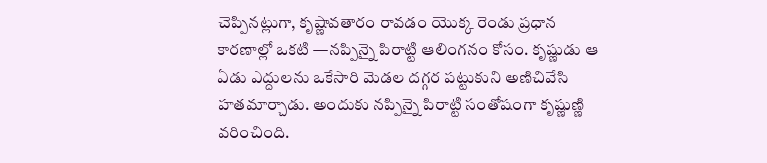చెప్పినట్లుగా, కృష్ణావతారం రావడం యొక్క రెండు ప్రధాన కారణాల్లో ఒకటి —నప్పిన్నై పిరాట్టి ఆలింగనం కోసం. కృష్ణుడు ఆ ఏడు ఎద్దులను ఒకేసారి మెడల దగ్గర పట్టుకుని అణిచివేసి హతమార్చాడు. అందుకు నప్పిన్నై పిరాట్టి సంతోషంగా కృష్ణుణ్ణి వరించింది.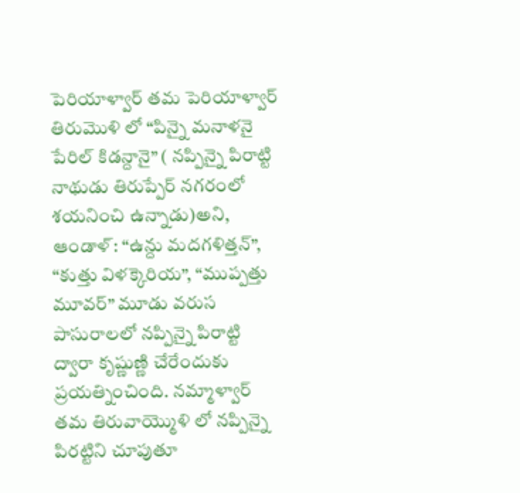పెరియాళ్వార్ తమ పెరియాళ్వార్ తిరుమొళి లో “పిన్నై మనాళనై పేరిల్ కిడన్దానై” ( నప్పిన్నై పిరాట్టి నాథుడు తిరుప్పేర్ నగరంలో శయనించి ఉన్నాడు)అని, ఆండాళ్: “ఉన్దు మదగళిత్తన్”, “కుత్తు విళక్కెరియ”, “ముప్పత్తు మూవర్” మూడు వరుస పాసురాలలో నప్పిన్నై పిరాట్టి ద్వారా కృష్ణుణ్ణి చేరేందుకు ప్రయత్నించింది. నమ్మాళ్వార్ తమ తిరువాయ్మొళి లో నప్పిన్నై పిరట్టిని చూపుతూ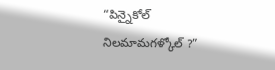“పిన్నైకోల్ నిలమామగళ్కోల్ ?”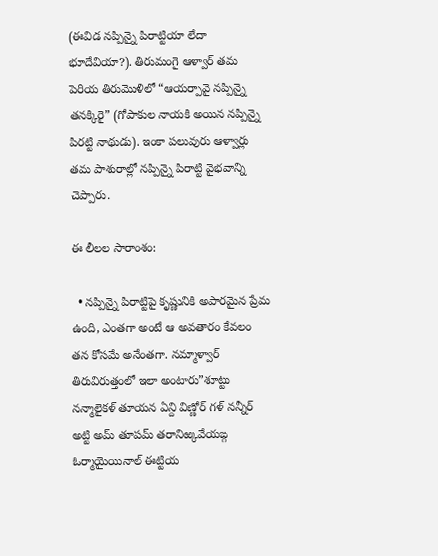(ఈవిడ నప్పిన్నై పిరాట్టియా లేదా భూదేవియా?). తిరుమంగై ఆళ్వార్ తమ పెరియ తిరుమొళిలో “ఆయర్పావై నప్పిన్నై తనక్కిరై” (గోపాకుల నాయకి అయిన నప్పిన్నై పిరట్టి నాథుడు). ఇంకా పలువురు ఆళ్వార్లు తమ పాశురాల్లో నప్పిన్నై పిరాట్టి వైభవాన్ని చెప్పారు.

ఈ లీలల సారాంశం:

  • నప్పిన్నై పిరాట్టిపై కృష్ణునికి అపారమైన ప్రేమ ఉంది, ఎంతగా అంటే ఆ అవతారం కేవలం తన కోసమే అనేంతగా. నమ్మాళ్వార్ తిరువిరుత్తంలో ఇలా అంటారు”శూట్టు నన్మాలైకళ్ తూయన ఏన్ది విణ్ణోర్ గళ్ నన్నీర్ అట్టి అమ్ తూపమ్ తరానిఱ్కవేయఙ్గ ఓర్మాయైయినాల్ ఈట్టియ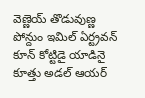వెణ్ణెయ్ తొడువుణ్ణ పోన్దుం ఇమిల్ ఏర్ట్రవన్ కూన్ కోట్టిడై యాడినై కూత్తు అడల్ ఆయర్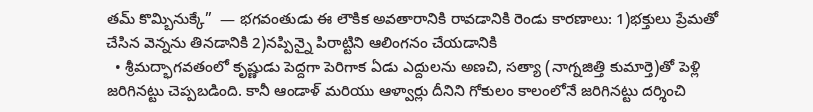తమ్ కొమ్బినుక్కే”  — భగవంతుడు ఈ లౌకిక అవతారానికి రావడానికి రెండు కారణాలు: 1)భక్తులు ప్రేమతో చేసిన వెన్నను తినడానికి 2)నప్పిన్నై పిరాట్టిని ఆలింగనం చేయడానికి
  • శ్రీమద్భాగవతంలో కృష్ణుడు పెద్దగా పెరిగాక ఏడు ఎద్దులను అణచి, సత్యా (నాగ్నజిత్తి కుమార్తె)తో పెళ్లి జరిగినట్టు చెప్పబడింది. కానీ ఆండాళ్ మరియు ఆళ్వార్లు దీనిని గోకులం కాలంలోనే జరిగినట్టు దర్శించి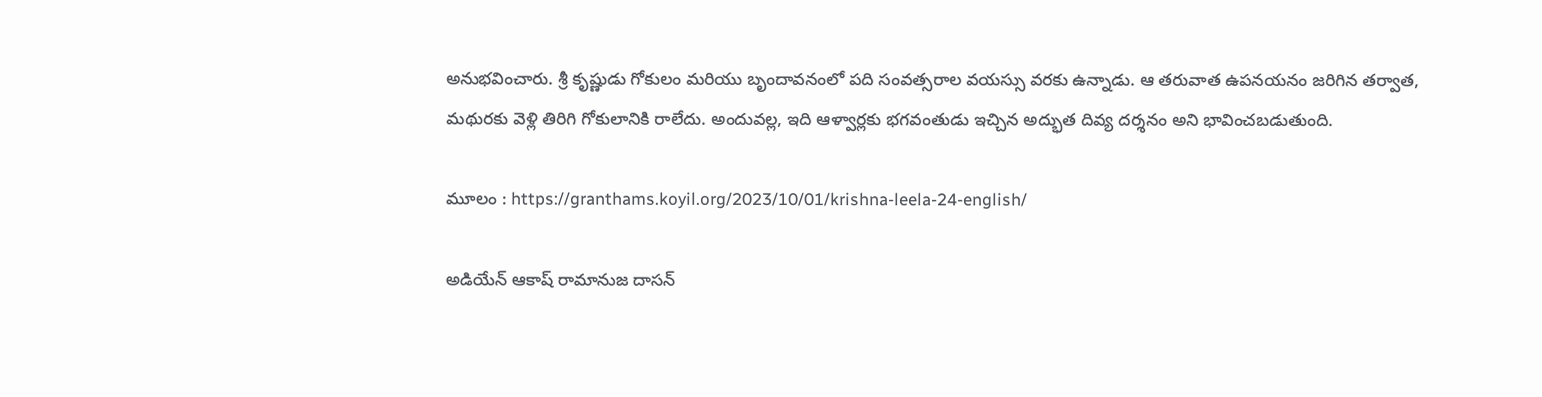అనుభవించారు. శ్రీ కృష్ణుడు గోకులం మరియు బృందావనంలో పది సంవత్సరాల వయస్సు వరకు ఉన్నాడు. ఆ తరువాత ఉపనయనం జరిగిన తర్వాత, మథురకు వెళ్లి తిరిగి గోకులానికి రాలేదు. అందువల్ల, ఇది ఆళ్వార్లకు భగవంతుడు ఇచ్చిన అద్భుత దివ్య దర్శనం అని భావించబడుతుంది.

మూలం : https://granthams.koyil.org/2023/10/01/krishna-leela-24-english/

అడియేన్ ఆకాష్ రామానుజ దాసన్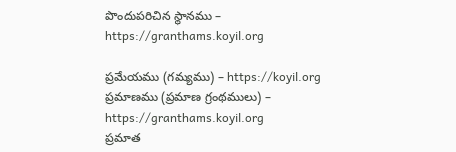పొందుపరిచిన స్థానము – https://granthams.koyil.org

ప్రమేయము (గమ్యము) – https://koyil.org
ప్రమాణము (ప్రమాణ గ్రంథములు) – https://granthams.koyil.org
ప్రమాత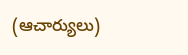(ఆచార్యులు)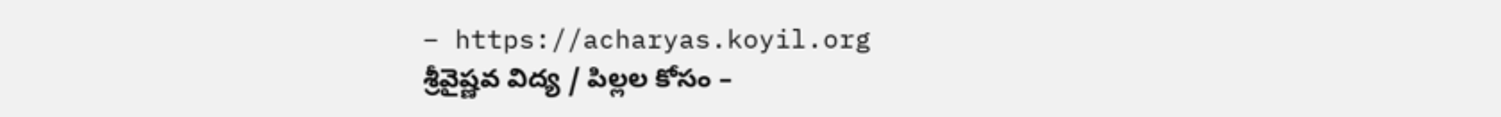– https://acharyas.koyil.org
శ్రీవైష్ణవ విద్య / పిల్లల కోసం –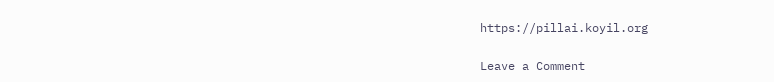https://pillai.koyil.org

Leave a Comment